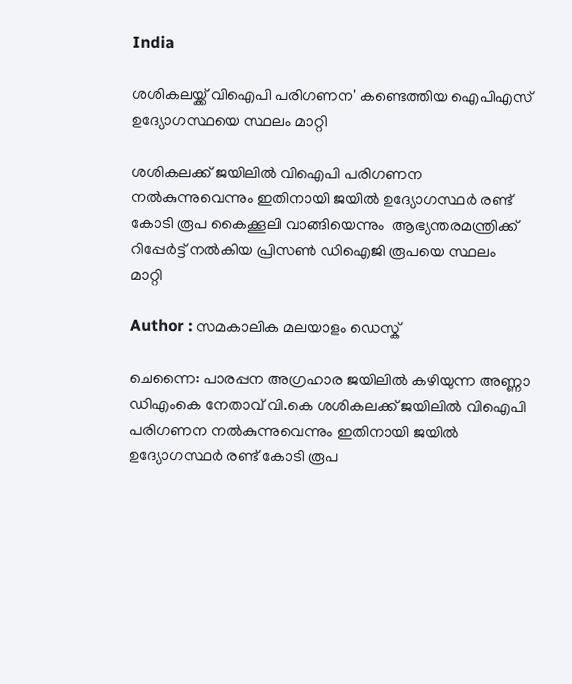India

ശശികലയ്ക്ക് വിഐപി പരിഗണന' കണ്ടെത്തിയ ഐപിഎസ് ഉദ്യോഗസ്ഥയെ സ്ഥലം മാറ്റി

ശശികലക്ക് ജയിലില്‍ വിഐപി പരിഗണന നല്‍കുന്നുവെന്നും ഇതിനായി ജയില്‍ ഉദ്യോഗസ്ഥര്‍ രണ്ട് കോടി രൂപ കൈക്കൂലി വാങ്ങിയെന്നും  ആഭ്യന്തരമന്ത്രിക്ക് റിപ്പേര്‍ട്ട് നല്‍കിയ പ്രിസണ്‍ ഡിഐജി രൂപയെ സ്ഥലം  മാറ്റി

Author : സമകാലിക മലയാളം ഡെസ്ക്

ചെന്നൈ: പാരപ്പന അഗ്രഹാര ജയിലില്‍ കഴിയുന്ന അണ്ണാ ഡിഎംകെ നേതാവ് വി.കെ ശശികലക്ക് ജയിലില്‍ വിഐപി പരിഗണന നല്‍കുന്നുവെന്നും ഇതിനായി ജയില്‍ ഉദ്യോഗസ്ഥര്‍ രണ്ട് കോടി രൂപ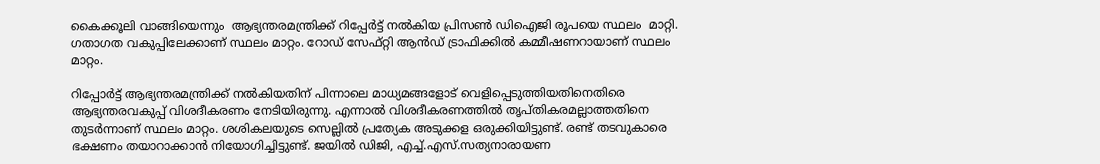കൈക്കൂലി വാങ്ങിയെന്നും  ആഭ്യന്തരമന്ത്രിക്ക് റിപ്പേര്‍ട്ട് നല്‍കിയ പ്രിസണ്‍ ഡിഐജി രൂപയെ സ്ഥലം  മാറ്റി. ഗതാഗത വകുപ്പിലേക്കാണ് സ്ഥലം മാറ്റം. റോഡ് സേഫ്റ്റി ആന്‍ഡ് ട്രാഫിക്കില്‍ കമ്മീഷണറായാണ് സ്ഥലം മാറ്റം.

റിപ്പോര്‍ട്ട് ആഭ്യന്തരമന്ത്രിക്ക് നല്‍കിയതിന് പിന്നാലെ മാധ്യമങ്ങളോട് വെളിപ്പെടുത്തിയതിനെതിരെ ആഭ്യന്തരവകുപ്പ് വിശദീകരണം നേടിയിരുന്നു. എന്നാല്‍ വിശദീകരണത്തില്‍ തൃപ്തികരമല്ലാത്തതിനെ തുടര്‍ന്നാണ് സ്ഥലം മാറ്റം. ശശികലയുടെ സെല്ലില്‍ പ്രത്യേക അടുക്കള ഒരുക്കിയിട്ടുണ്ട്. രണ്ട് തടവുകാരെ ഭക്ഷണം തയാറാക്കാന്‍ നിയോഗിച്ചിട്ടുണ്ട്. ജയില്‍ ഡിജി, എച്ച്.എസ്.സത്യനാരായണ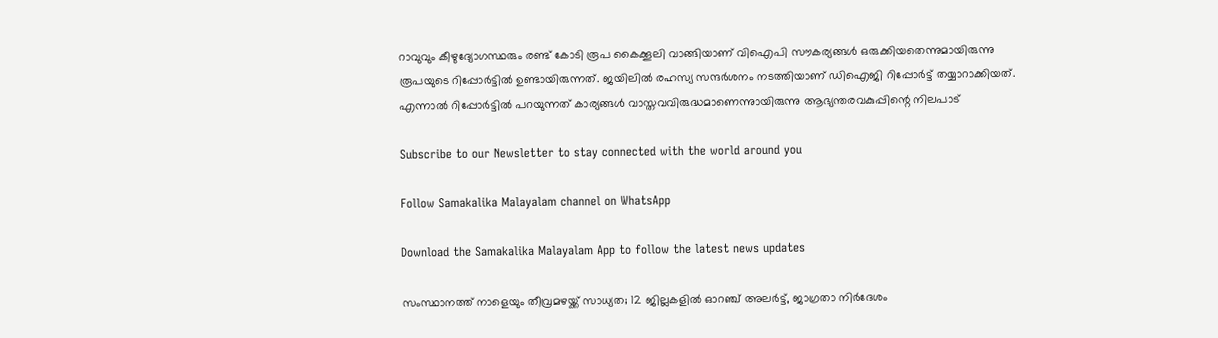റാവുവും കീഴുദ്യോഗസ്ഥരും രണ്ട് കോടി രൂപ കൈക്കൂലി വാങ്ങിയാണ് വിഐപി സൗകര്യങ്ങള്‍ ഒരുക്കിയതെന്നുമായിരുന്നു രൂപയുടെ റിപ്പോര്‍ട്ടില്‍ ഉണ്ടായിരുന്നത്. ജയിലില്‍ രഹസ്യ സന്ദര്‍ശനം നടത്തിയാണ് ഡിഐജി റിപ്പോര്‍ട്ട് തയ്യാറാക്കിയത്. എന്നാല്‍ റിപ്പോര്‍ട്ടില്‍ പറയുന്നത് കാര്യങ്ങള്‍ വാസ്തവവിരുദ്ധമാണെന്നുായിരുന്നു ആഭ്യന്തരവകുപ്പിന്റെ നിലപാട്

Subscribe to our Newsletter to stay connected with the world around you

Follow Samakalika Malayalam channel on WhatsApp

Download the Samakalika Malayalam App to follow the latest news updates

സംസ്ഥാനത്ത് നാളെയും തീവ്രമഴയ്ക്ക് സാധ്യത; 12 ജില്ലകളില്‍ ഓറഞ്ച് അലര്‍ട്ട്, ജാഗ്രതാ നിര്‍ദേശം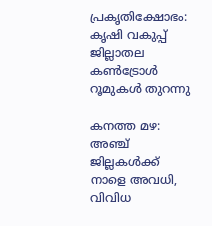പ്രകൃതിക്ഷോഭം: കൃഷി വകുപ്പ് ജില്ലാതല കൺട്രോൾ റൂമുകൾ തുറന്നു

കനത്ത മഴ: അഞ്ച് ജില്ലകൾക്ക് നാളെ അവധി, വിവിധ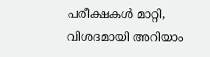പരീക്ഷകൾ മാറ്റി, വിശദമായി അറിയാം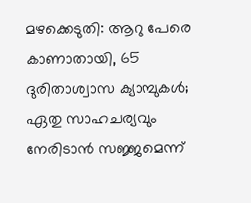മഴക്കെടുതി: ആറു പേരെ കാണാതായി, 65 ദുരിതാശ്വാസ ക്യാമ്പുകള്‍; ഏതു സാഹചര്യവും നേരിടാൻ സജ്ജമെന്ന്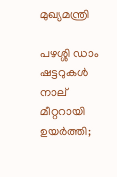മുഖ്യമന്ത്രി

പഴശ്ശി ഡാം ഷട്ടറുകള്‍ നാല് മീറ്ററായി ഉയര്‍ത്തി;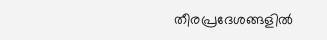തീരപ്രദേശങ്ങളില്‍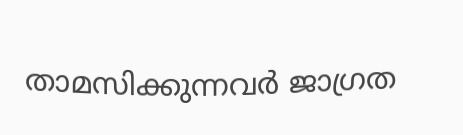താമസിക്കുന്നവര്‍ ജാഗ്രത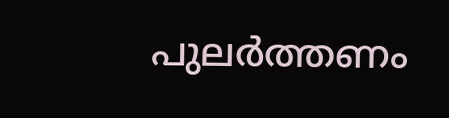പുലർത്തണം